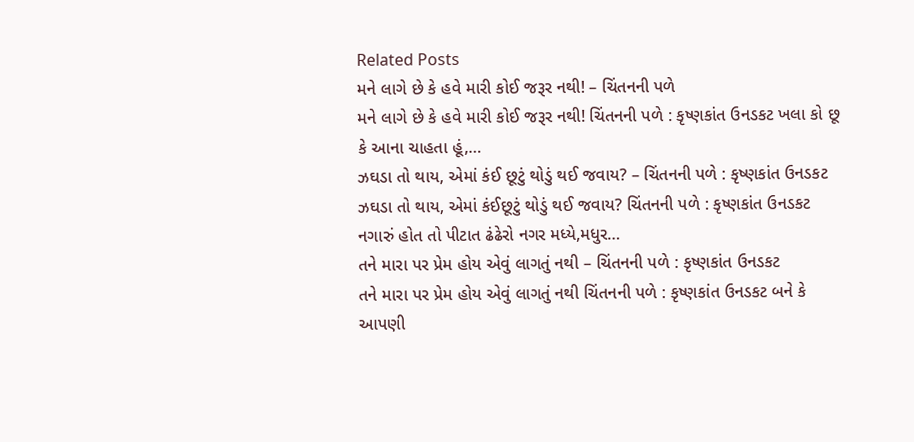Related Posts
મને લાગે છે કે હવે મારી કોઈ જરૂર નથી! – ચિંતનની પળે
મને લાગે છે કે હવે મારી કોઈ જરૂર નથી! ચિંતનની પળે : કૃષ્ણકાંત ઉનડકટ ખલા કો છૂ કે આના ચાહતા હૂં,…
ઝઘડા તો થાય, એમાં કંઈ છૂટું થોડું થઈ જવાય? – ચિંતનની પળે : કૃષ્ણકાંત ઉનડકટ
ઝઘડા તો થાય, એમાં કંઈછૂટું થોડું થઈ જવાય? ચિંતનની પળે : કૃષ્ણકાંત ઉનડકટ નગારું હોત તો પીટાત ઢંઢેરો નગર મધ્યે,મધુર…
તને મારા પર પ્રેમ હોય એવું લાગતું નથી – ચિંતનની પળે : કૃષ્ણકાંત ઉનડકટ
તને મારા પર પ્રેમ હોય એવું લાગતું નથી ચિંતનની પળે : કૃષ્ણકાંત ઉનડકટ બને કે આપણી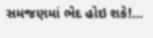સમજણમાં ભેદ હોઇ શકે!…